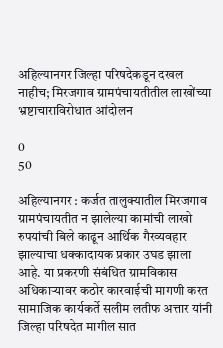अहिल्यानगर जिल्हा परिषदेकडून दखल नाहीच; मिरजगाव ग्रामपंचायतीतील लाखोंच्या भ्रष्टाचाराविरोधात आंदोलन

0
50

अहिल्यानगर : कर्जत तालुक्यातील मिरजगाव ग्रामपंचायतीत न झालेल्या कामांची लाखो रुपयांची बिले काढून आर्थिक गैरव्यवहार झाल्याचा धक्कादायक प्रकार उघड झाला आहे. या प्रकरणी संबंधित ग्रामविकास अधिकाऱ्यावर कठोर कारवाईची मागणी करत सामाजिक कार्यकर्ते सलीम लतीफ अत्तार यांनी जिल्हा परिषदेत मागील सात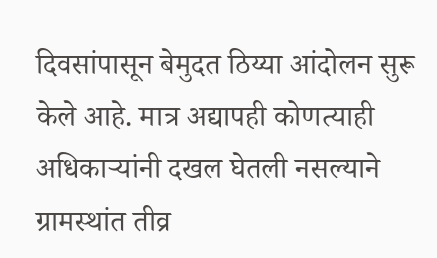दिवसांपासून बेमुदत ठिय्या आंदोलन सुरू केले आहे. मात्र अद्यापही कोणत्याही अधिकाऱ्यांनी दखल घेतली नसल्याने ग्रामस्थांत तीव्र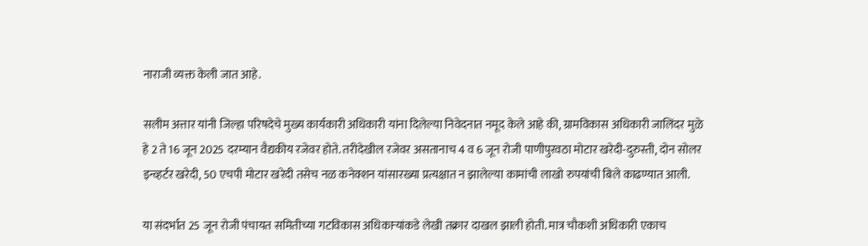नाराजी व्यक्त केली जात आहे.

सलीम अत्तार यांनी जिल्हा परिषदेचे मुख्य कार्यकारी अधिकारी यांना दिलेल्या निवेदनात नमूद केले आहे की, ग्रामविकास अधिकारी जालिंदर मुळे हे 2 ते 16 जून 2025 दरम्यान वैद्यकीय रजेवर होते. तरीदेखील रजेवर असतानाच 4 व 6 जून रोजी पाणीपुरवठा मोटार खरेदी-दुरुस्ती, दोन सोलर इन्व्हर्टर खरेदी, 50 एचपी मोटार खरेदी तसेच नळ कनेक्शन यांसारख्या प्रत्यक्षात न झालेल्या कामांची लाखो रुपयांची बिले काढण्यात आली.

या संदर्भात 25 जून रोजी पंचायत समितीच्या गटविकास अधिकाऱ्यांकडे लेखी तक्रार दाखल झाली होती. मात्र चौकशी अधिकारी एकाच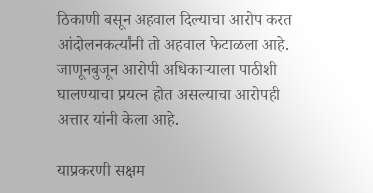ठिकाणी बसून अहवाल दिल्याचा आरोप करत आंदोलनकर्त्यांनी तो अहवाल फेटाळला आहे. जाणूनबुजून आरोपी अधिकाऱ्याला पाठीशी घालण्याचा प्रयत्न होत असल्याचा आरोपही अत्तार यांनी केला आहे.

याप्रकरणी सक्षम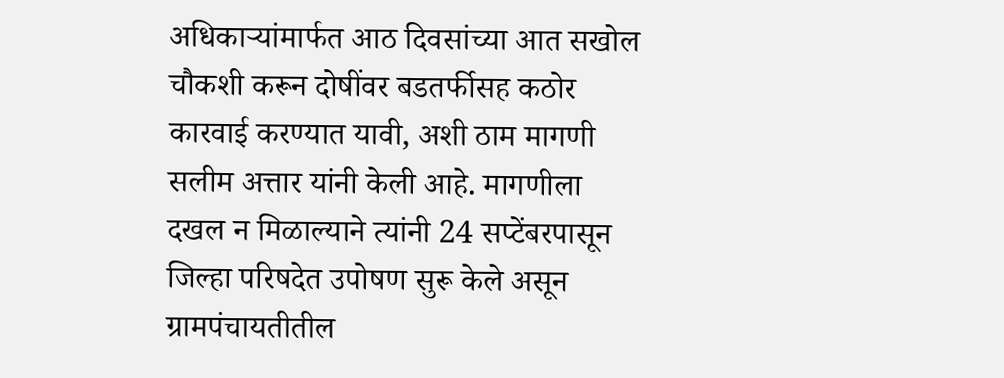अधिकाऱ्यांमार्फत आठ दिवसांच्या आत सखोल चौकशी करून दोषींवर बडतर्फीसह कठोर कारवाई करण्यात यावी, अशी ठाम मागणी सलीम अत्तार यांनी केली आहे. मागणीला दखल न मिळाल्याने त्यांनी 24 सप्टेंबरपासून जिल्हा परिषदेत उपोषण सुरू केले असून ग्रामपंचायतीतील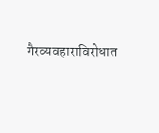गैरव्यवहाराविरोधात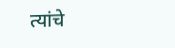त्यांचे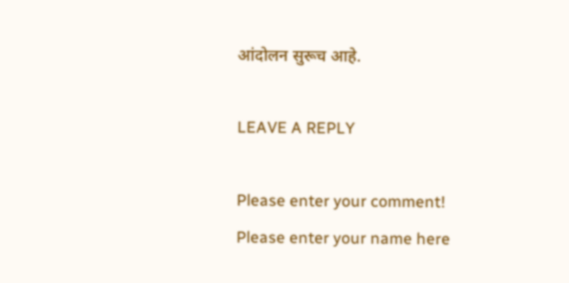आंदोलन सुरूच आहे.

LEAVE A REPLY

Please enter your comment!
Please enter your name here